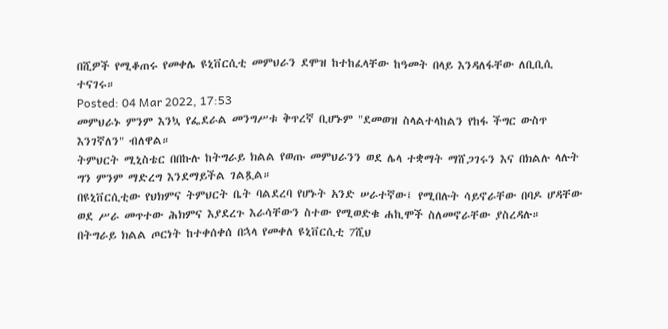በሺዎች የሚቆጠሩ የመቀሌ ዩኒቨርሲቲ መምህራን ደሞዝ ከተከፈላቸው ከዓመት በላይ እንዳለፋቸው ለቢቢሲ ተናገሩ።
Posted: 04 Mar 2022, 17:53
መምህራኑ ምንም እንኳ የፌደራል መንግሥቱ ቅጥረኛ ቢሆኑም "ደመወዝ ስላልተላከልን የከፋ ችግር ውስጥ እንገኛለን" ብለዋል።
ትምህርት ሚኒስቴር በበኩሉ ከትግራይ ክልል የወጡ መምህራንን ወደ ሌላ ተቋማት ማሸጋገሩን እና በክልሉ ላሉት ግን ምንም ማድረግ እንደማይችል ገልጿል።
በዩኒቨርሲቲው የህክምና ትምህርት ቤት ባልደረባ የሆኑት አንድ ሠራተኛው፤ የሚበሉት ሳይኖራቸው በባዶ ሆዳቸው ወደ ሥራ መጥተው ሕክምና እያደረጉ እራሳቸውን ስተው የሚወድቁ ሐኪሞች ስለመኖራቸው ያስረዳሉ።
በትግራይ ክልል ጦርነት ከተቀሰቀሰ በኋላ የመቀለ ዩኒቨርሲቲ 7ሺህ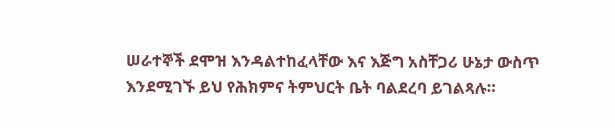ሠራተኞች ደሞዝ እንዳልተከፈላቸው እና እጅግ አስቸጋሪ ሁኔታ ውስጥ እንደሚገኙ ይህ የሕክምና ትምህርት ቤት ባልደረባ ይገልጻሉ።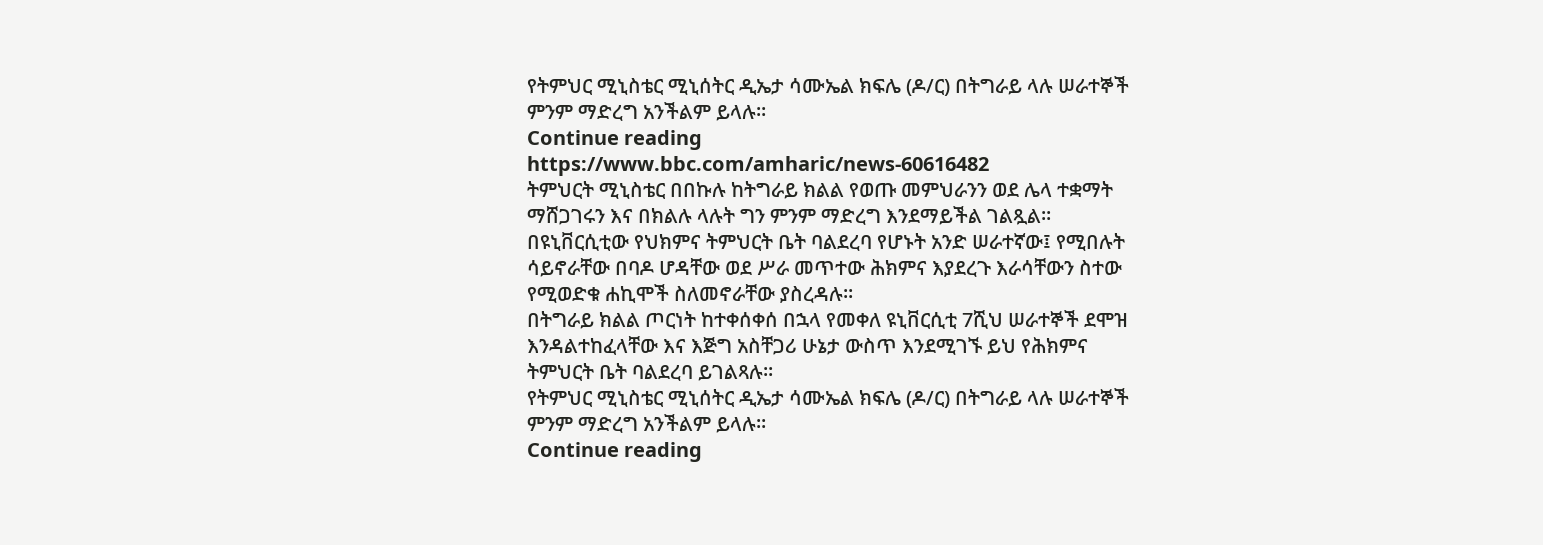የትምህር ሚኒስቴር ሚኒሰትር ዲኤታ ሳሙኤል ክፍሌ (ዶ/ር) በትግራይ ላሉ ሠራተኞች ምንም ማድረግ አንችልም ይላሉ።
Continue reading https://www.bbc.com/amharic/news-60616482
ትምህርት ሚኒስቴር በበኩሉ ከትግራይ ክልል የወጡ መምህራንን ወደ ሌላ ተቋማት ማሸጋገሩን እና በክልሉ ላሉት ግን ምንም ማድረግ እንደማይችል ገልጿል።
በዩኒቨርሲቲው የህክምና ትምህርት ቤት ባልደረባ የሆኑት አንድ ሠራተኛው፤ የሚበሉት ሳይኖራቸው በባዶ ሆዳቸው ወደ ሥራ መጥተው ሕክምና እያደረጉ እራሳቸውን ስተው የሚወድቁ ሐኪሞች ስለመኖራቸው ያስረዳሉ።
በትግራይ ክልል ጦርነት ከተቀሰቀሰ በኋላ የመቀለ ዩኒቨርሲቲ 7ሺህ ሠራተኞች ደሞዝ እንዳልተከፈላቸው እና እጅግ አስቸጋሪ ሁኔታ ውስጥ እንደሚገኙ ይህ የሕክምና ትምህርት ቤት ባልደረባ ይገልጻሉ።
የትምህር ሚኒስቴር ሚኒሰትር ዲኤታ ሳሙኤል ክፍሌ (ዶ/ር) በትግራይ ላሉ ሠራተኞች ምንም ማድረግ አንችልም ይላሉ።
Continue reading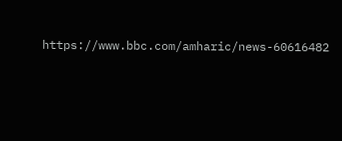https://www.bbc.com/amharic/news-60616482